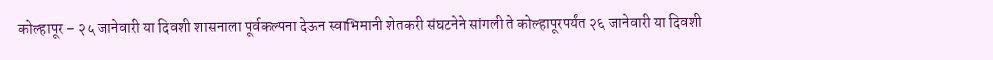कोल्हापूर – २५ जानेवारी या दिवशी शासनाला पूर्वकल्पना देऊन स्वाभिमानी शेतकरी संघटनेने सांगली ते कोल्हापूरपर्यंत २६ जानेवारी या दिवशी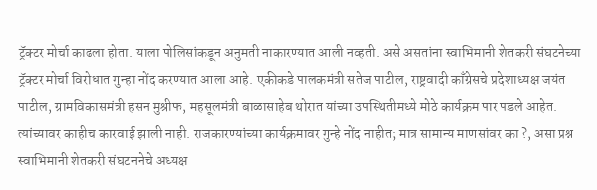ट्रॅक्टर मोर्चा काढला होता. याला पोलिसांकडून अनुमती नाकारण्यात आली नव्हती. असे असतांना स्वाभिमानी शेतकरी संघटनेच्या ट्रॅक्टर मोर्चा विरोधात गुन्हा नोंद करण्यात आला आहे. एकीकडे पालकमंत्री सतेज पाटील, राष्ट्रवादी काँग्रेसचे प्रदेशाध्यक्ष जयंत पाटील, ग्रामविकासमंत्री हसन मुश्रीफ, महसूलमंत्री बाळासाहेब थोरात यांच्या उपस्थितीमध्ये मोठे कार्यक्रम पार पडले आहेत. त्यांच्यावर काहीच कारवाई झाली नाही. राजकारण्यांच्या कार्यक्रमावर गुन्हे नोंद नाहीत; मात्र सामान्य माणसांवर का ?, असा प्रश्न स्वाभिमानी शेतकरी संघटननेचे अध्यक्ष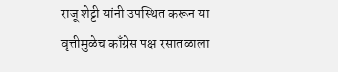राजू शेट्टी यांनी उपस्थित करून या वृत्तीमुळेच काँग्रेस पक्ष रसातळाला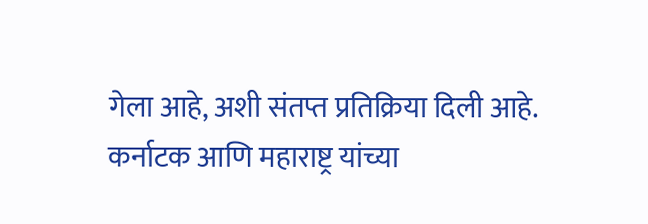गेला आहे, अशी संतप्त प्रतिक्रिया दिली आहे.
कर्नाटक आणि महाराष्ट्र यांच्या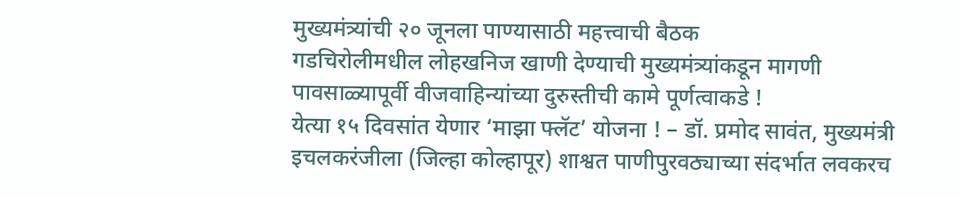मुख्यमंत्र्यांची २० जूनला पाण्यासाठी महत्त्वाची बैठक
गडचिरोलीमधील लोहखनिज खाणी देण्याची मुख्यमंत्र्यांकडून मागणी
पावसाळ्यापूर्वी वीजवाहिन्यांच्या दुरुस्तीची कामे पूर्णत्वाकडे !
येत्या १५ दिवसांत येणार ‘माझा फ्लॅट’ योजना ! – डॉ. प्रमोद सावंत, मुख्यमंत्री
इचलकरंजीला (जिल्हा कोल्हापूर) शाश्वत पाणीपुरवठ्याच्या संदर्भात लवकरच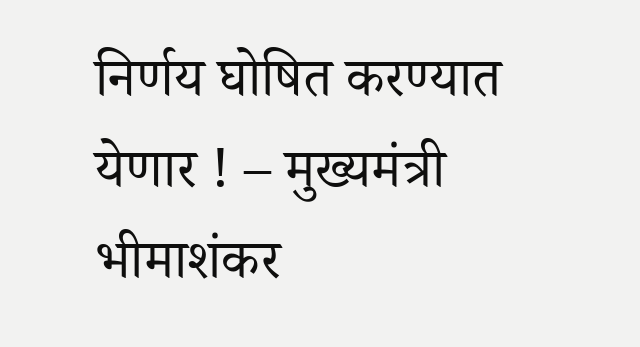निर्णय घोषित करण्यात येणार ! – मुख्यमंत्री
भीमाशंकर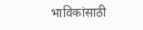भाविकांसाठी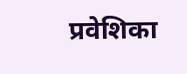प्रवेशिका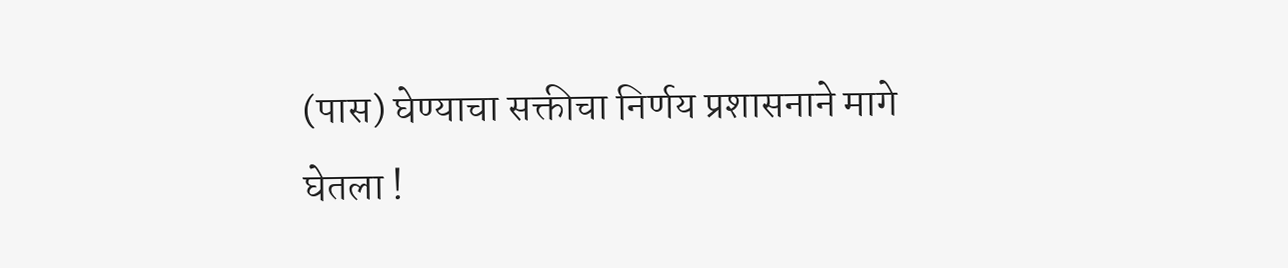(पास) घेण्याचा सक्तीचा निर्णय प्रशासनाने मागे घेतला !